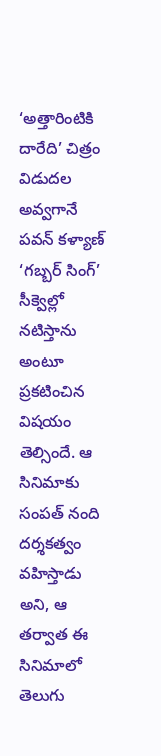‘అత్తారింటికి దారేది’ చిత్రం విడుదల అవ్వగానే పవన్ కళ్యాణ్ ‘గబ్బర్ సింగ్’ సీక్వెల్లో నటిస్తాను అంటూ ప్రకటించిన విషయం తెల్సిందే. ఆ సినిమాకు సంపత్ నంది దర్శకత్వం వహిస్తాడు అని, ఆ తర్వాత ఈ సినిమాలో తెలుగు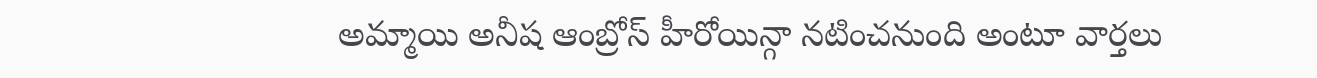అమ్మాయి అనీష ఆంబ్రోస్ హీరోయిన్గా నటించనుంది అంటూ వార్తలు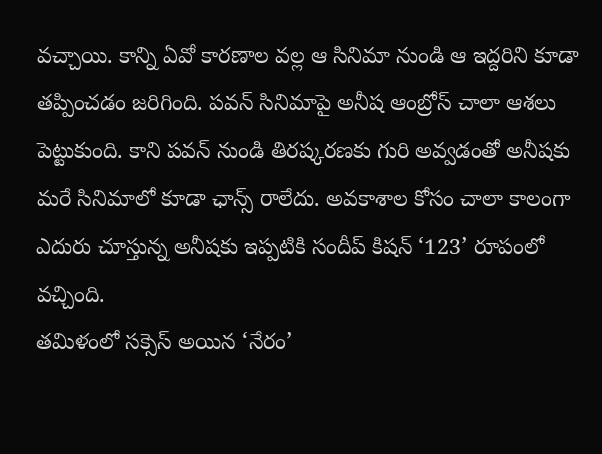వచ్చాయి. కాన్ని ఏవో కారణాల వల్ల ఆ సినిమా నుండి ఆ ఇద్దరిని కూడా తప్పించడం జరిగింది. పవన్ సినిమాపై అనీష ఆంబ్రోస్ చాలా ఆశలు పెట్టుకుంది. కాని పవన్ నుండి తిరష్కరణకు గురి అవ్వడంతో అనీషకు మరే సినిమాలో కూడా ఛాన్స్ రాలేదు. అవకాశాల కోసం చాలా కాలంగా ఎదురు చూస్తున్న అనీషకు ఇప్పటికి సందీప్ కిషన్ ‘123’ రూపంలో వచ్చింది.
తమిళంలో సక్సెస్ అయిన ‘నేరం’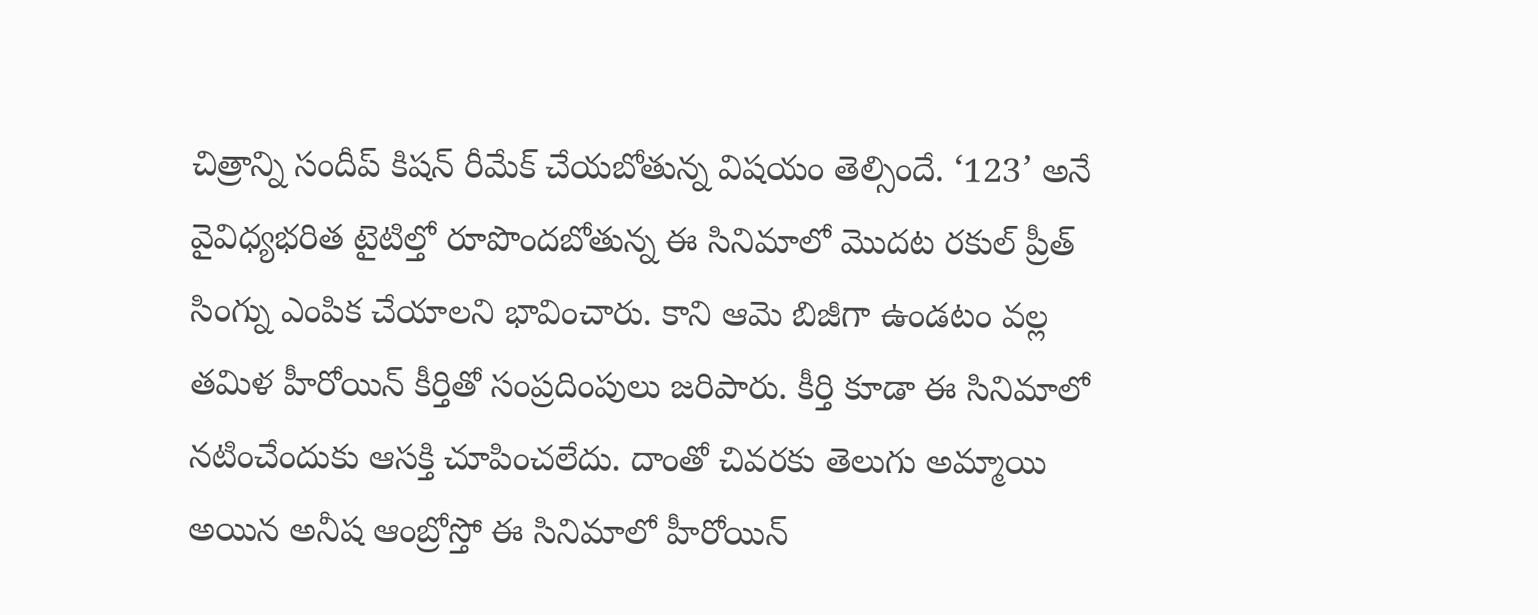చిత్రాన్ని సందీప్ కిషన్ రీమేక్ చేయబోతున్న విషయం తెల్సిందే. ‘123’ అనే వైవిధ్యభరిత టైటిల్తో రూపొందబోతున్న ఈ సినిమాలో మొదట రకుల్ ప్రీత్ సింగ్ను ఎంపిక చేయాలని భావించారు. కాని ఆమె బిజీగా ఉండటం వల్ల తమిళ హీరోయిన్ కీర్తితో సంప్రదింపులు జరిపారు. కీర్తి కూడా ఈ సినిమాలో నటించేందుకు ఆసక్తి చూపించలేదు. దాంతో చివరకు తెలుగు అమ్మాయి అయిన అనీష ఆంబ్రోస్తో ఈ సినిమాలో హీరోయిన్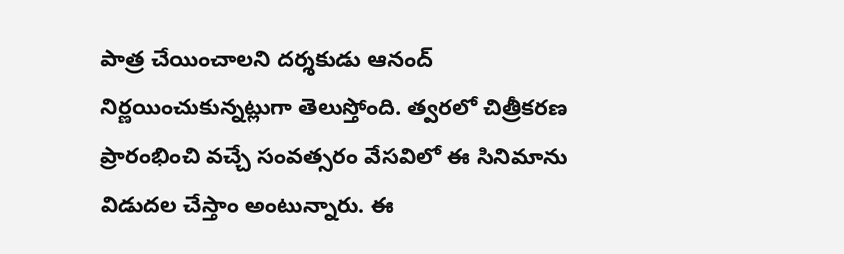పాత్ర చేయించాలని దర్శకుడు ఆనంద్ నిర్ణయించుకున్నట్లుగా తెలుస్తోంది. త్వరలో చిత్రీకరణ ప్రారంభించి వచ్చే సంవత్సరం వేసవిలో ఈ సినిమాను విడుదల చేస్తాం అంటున్నారు. ఈ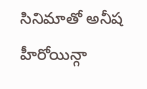సినిమాతో అనీష హీరోయిన్గా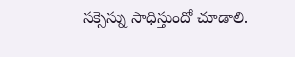సక్సెస్ను సాధిస్తుందో చూడాలి.